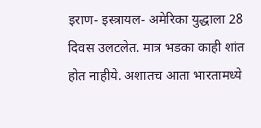इराण- इस्त्रायल- अमेरिका युद्धाला 28 दिवस उलटलेत. मात्र भडका काही शांत होत नाहीये. अशातच आता भारतामध्ये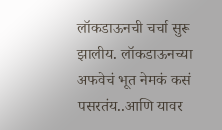लॉकडाऊनची चर्चा सुरू झालीय. लॉकडाऊनच्या अफवेचं भूत नेमकं कसं पसरतंय..आणि यावर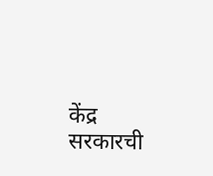केंद्र सरकारची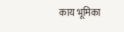काय भूमिका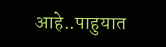आहे..पाहुयात